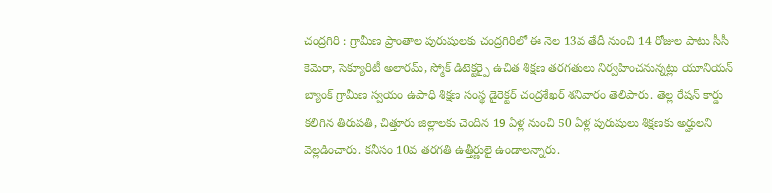చంద్రగిరి : గ్రామీణ ప్రాంతాల పురుషులకు చంద్రగిరిలో ఈ నెల 13వ తేదీ నుంచి 14 రోజుల పాటు సీసీ కెమెరా, సెక్యూరిటీ అలారమ్, స్మోక్ డిటెక్టర్పై ఉచిత శిక్షణ తరగతులు నిర్వహించనున్నట్లు యూనియన్ బ్యాంక్ గ్రామీణ స్వయం ఉపాధి శిక్షణ సంస్థ డైరెక్టర్ చంద్రశేఖర్ శనివారం తెలిపారు. తెల్ల రేషన్ కార్డు కలిగిన తిరుపతి, చిత్తూరు జిల్లాలకు చెందిన 19 ఏళ్ల నుంచి 50 ఏళ్ల పురుషులు శిక్షణకు అర్హులని వెల్లడించారు. కనీసం 10వ తరగతి ఉత్తీర్ణులై ఉండాలన్నారు.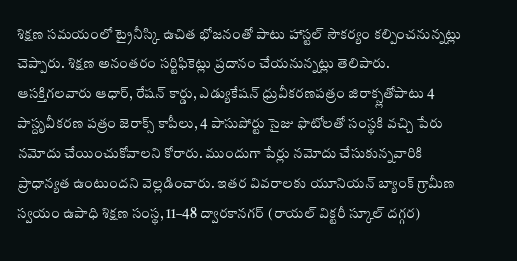శిక్షణ సమయంలో ట్రైనీస్కి ఉచిత భోజనంతో పాటు హాస్టల్ సౌకర్యం కల్పించనున్నట్లు చెప్పారు. శిక్షణ అనంతరం సర్టిఫికెట్లు ప్రదానం చేయనున్నట్లు తెలిపారు. ఆసక్తిగలవారు ఆధార్, రేషన్ కార్డు, ఎడ్యుకేషన్ ధ్రువీకరణపత్రం జిరాక్స్లతోపాటు 4 పాస్దృవీకరణ పత్రం జెరాక్స్ కాపీలు, 4 పాసుపోర్టు సైజు ఫొటోలతో సంస్థకి వచ్చి పేరు నమోదు చేయించుకోవాలని కోరారు. ముందుగా పేర్లు నమోదు చేసుకున్నవారికి ప్రాధాన్యత ఉంటుందని వెల్లడించారు. ఇతర వివరాలకు యూనియన్ బ్యాంక్ గ్రామీణ స్వయం ఉపాధి శిక్షణ సంస్థ, 11–48 ద్వారకానగర్ (రాయల్ విక్టరీ స్కూల్ దగ్గర)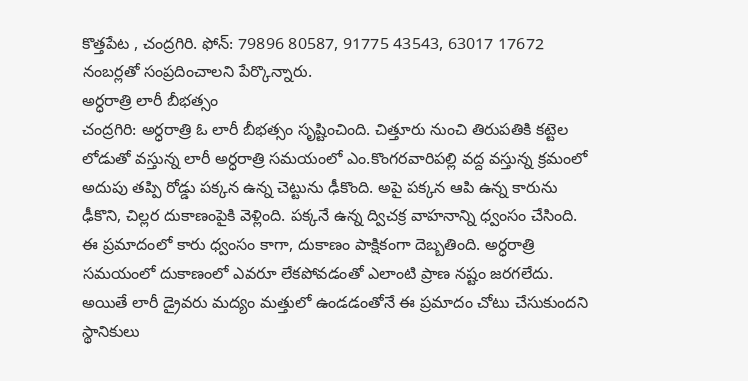కొత్తపేట , చంద్రగిరి. ఫోన్: 79896 80587, 91775 43543, 63017 17672 నంబర్లతో సంప్రదించాలని పేర్కొన్నారు.
అర్ధరాత్రి లారీ బీభత్సం
చంద్రగిరి: అర్ధరాత్రి ఓ లారీ బీభత్సం సృష్టించింది. చిత్తూరు నుంచి తిరుపతికి కట్టెల లోడుతో వస్తున్న లారీ అర్ధరాత్రి సమయంలో ఎం.కొంగరవారిపల్లి వద్ద వస్తున్న క్రమంలో అదుపు తప్పి రోడ్డు పక్కన ఉన్న చెట్టును ఢీకొంది. అపై పక్కన ఆపి ఉన్న కారును ఢీకొని, చిల్లర దుకాణంపైకి వెళ్లింది. పక్కనే ఉన్న ద్విచక్ర వాహనాన్ని ధ్వంసం చేసింది. ఈ ప్రమాదంలో కారు ధ్వంసం కాగా, దుకాణం పాక్షికంగా దెబ్బతింది. అర్ధరాత్రి సమయంలో దుకాణంలో ఎవరూ లేకపోవడంతో ఎలాంటి ప్రాణ నష్టం జరగలేదు. అయితే లారీ డ్రైవరు మద్యం మత్తులో ఉండడంతోనే ఈ ప్రమాదం చోటు చేసుకుందని స్థానికులు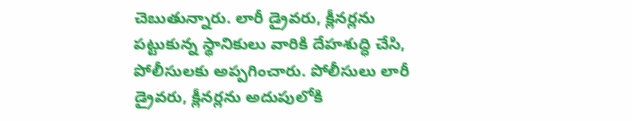చెబుతున్నారు. లారీ డ్రైవరు, క్లీనర్లను పట్టుకున్న స్థానికులు వారికి దేహశుద్ధి చేసి, పోలీసులకు అప్పగించారు. పోలీసులు లారీ డ్రైవరు, క్లీనర్లను అదుపులోకి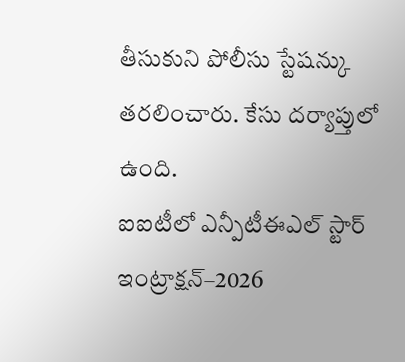తీసుకుని పోలీసు స్టేషన్కు తరలించారు. కేసు దర్యాప్తులో ఉంది.
ఐఐటీలో ఎన్పీటీఈఎల్ స్టార్ ఇంట్రాక్షన్–2026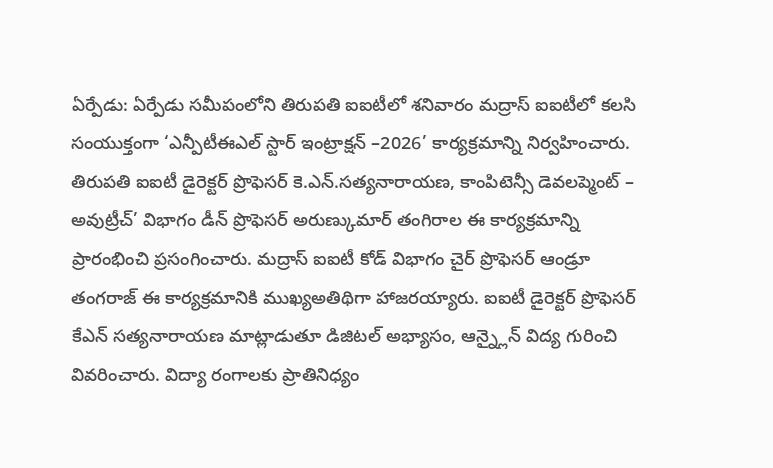ఏర్పేడు: ఏర్పేడు సమీపంలోని తిరుపతి ఐఐటీలో శనివారం మద్రాస్ ఐఐటీలో కలసి సంయుక్తంగా ‘ఎన్పీటీఈఎల్ స్టార్ ఇంట్రాక్షన్ –2026’ కార్యక్రమాన్ని నిర్వహించారు. తిరుపతి ఐఐటీ డైరెక్టర్ ప్రొఫెసర్ కె.ఎన్.సత్యనారాయణ, కాంపిటెన్సీ డెవలప్మెంట్ – అవుట్రీచ్’ విభాగం డీన్ ప్రొఫెసర్ అరుణ్కుమార్ తంగిరాల ఈ కార్యక్రమాన్ని ప్రారంభించి ప్రసంగించారు. మద్రాస్ ఐఐటీ కోడ్ విభాగం చైర్ ప్రొఫెసర్ ఆండ్రూ తంగరాజ్ ఈ కార్యక్రమానికి ముఖ్యఅతిథిగా హాజరయ్యారు. ఐఐటీ డైరెక్టర్ ప్రొఫెసర్ కేఎన్ సత్యనారాయణ మాట్లాడుతూ డిజిటల్ అభ్యాసం, ఆన్న్లైన్ విద్య గురించి వివరించారు. విద్యా రంగాలకు ప్రాతినిధ్యం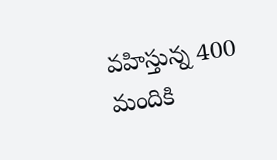వహిస్తున్న 400 మందికి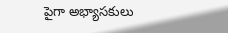పైగా అభ్యాసకులు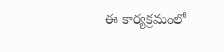ఈ కార్యక్రమంలో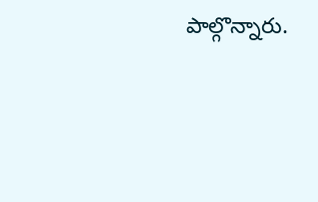పాల్గొన్నారు.